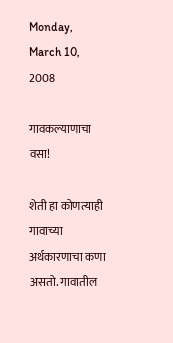Monday, March 10, 2008

गावकल्याणाचा वसा!

शेती हा कोणत्याही गावाच्या अर्थकारणाचा कणा असतो. गावातील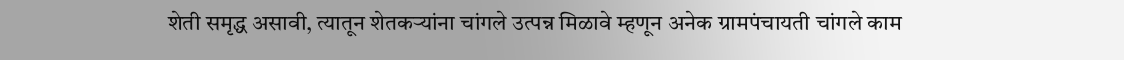शेती समृद्ध असावी, त्यातून शेतकऱ्यांना चांगले उत्पन्न मिळावे म्हणून अनेक ग्रामपंचायती चांगले काम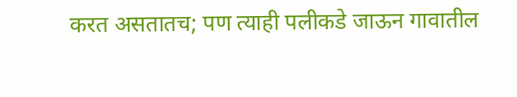करत असतातच; पण त्याही पलीकडे जाऊन गावातील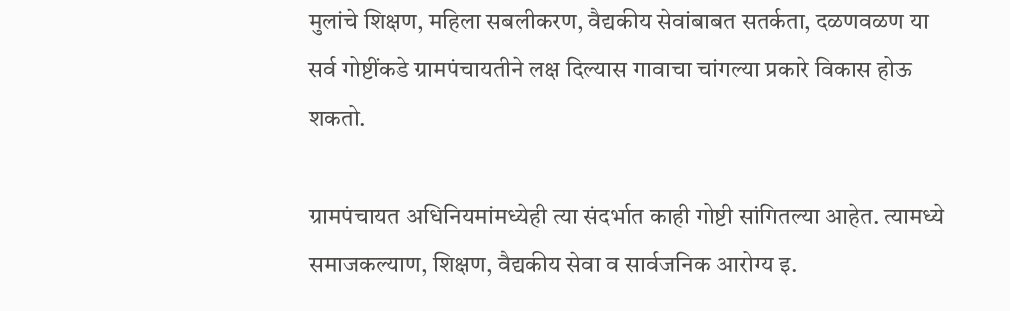मुलांचे शिक्षण, महिला सबलीकरण, वैद्यकीय सेवांबाबत सतर्कता, दळणवळण या सर्व गोष्टींकडे ग्रामपंचायतीने लक्ष दिल्यास गावाचा चांगल्या प्रकारे विकास होऊ शकतो.

ग्रामपंचायत अधिनियमांमध्येही त्या संदर्भात काही गोष्टी सांगितल्या आहेत. त्यामध्ये समाजकल्याण, शिक्षण, वैद्यकीय सेवा व सार्वजनिक आरोग्य इ.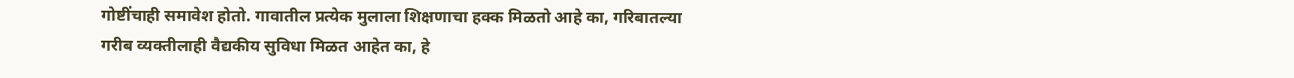गोष्टींचाही समावेश होतो. गावातील प्रत्येक मुलाला शिक्षणाचा हक्क मिळतो आहे का, गरिबातल्या गरीब व्यक्तीलाही वैद्यकीय सुविधा मिळत आहेत का, हे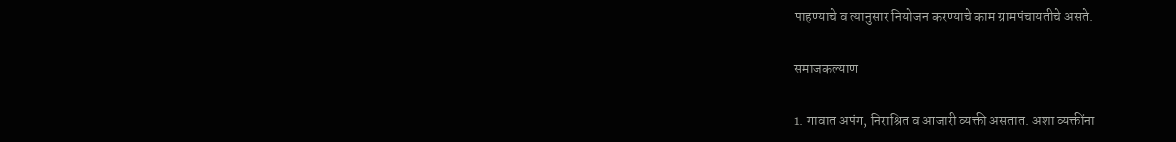पाहण्याचे व त्यानुसार नियोजन करण्याचे काम ग्रामपंचायतीचे असते.

समाजकल्याण

1. गावात अपंग, निराश्रित व आजारी व्यक्ती असतात. अशा व्यक्तींना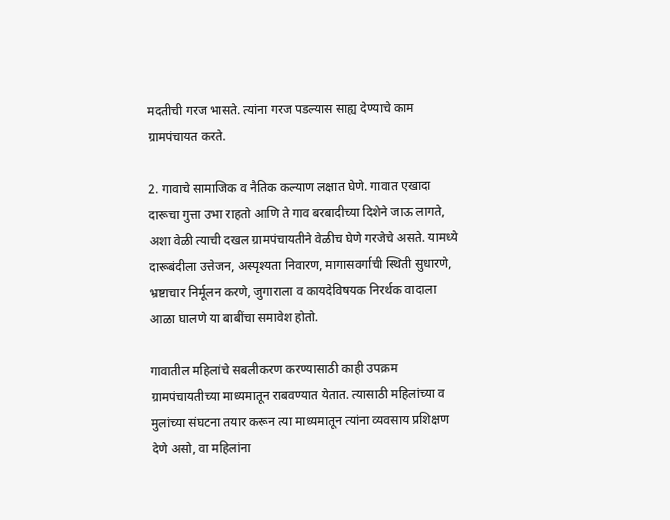मदतीची गरज भासते. त्यांना गरज पडल्यास साह्य देण्याचे काम ग्रामपंचायत करते.

2. गावाचे सामाजिक व नैतिक कल्याण लक्षात घेणे. गावात एखादा दारूचा गुत्ता उभा राहतो आणि ते गाव बरबादीच्या दिशेने जाऊ लागते, अशा वेळी त्याची दखल ग्रामपंचायतीने वेळीच घेणे गरजेचे असते. यामध्ये दारूबंदीला उत्तेजन, अस्पृश्‍यता निवारण, मागासवर्गाची स्थिती सुधारणे, भ्रष्टाचार निर्मूलन करणे, जुगाराला व कायदेविषयक निरर्थक वादाला आळा घालणे या बाबींचा समावेश होतो.

गावातील महिलांचे सबलीकरण करण्यासाठी काही उपक्रम ग्रामपंचायतीच्या माध्यमातून राबवण्यात येतात. त्यासाठी महिलांच्या व मुलांच्या संघटना तयार करून त्या माध्यमातून त्यांना व्यवसाय प्रशिक्षण देणे असो, वा महिलांना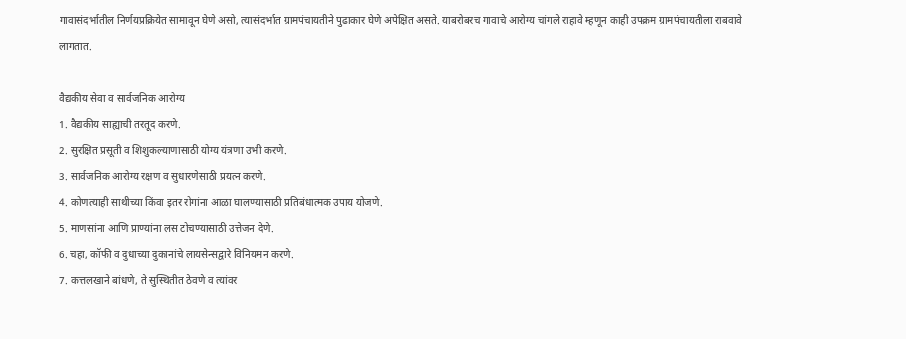गावासंदर्भातील निर्णयप्रक्रियेत सामावून घेणे असो, त्यासंदर्भात ग्रामपंचायतीने पुढाकार घेणे अपेक्षित असते. याबरोबरच गावाचे आरोग्य चांगले राहावे म्हणून काही उपक्रम ग्रामपंचायतीला राबवावे लागतात.

वैद्यकीय सेवा व सार्वजनिक आरोग्य
1. वैद्यकीय साह्याची तरतूद करणे.
2. सुरक्षित प्रसूती व शिशुकल्याणासाठी योग्य यंत्रणा उभी करणे.
3. सार्वजनिक आरोग्य रक्षण व सुधारणेसाठी प्रयत्न करणे.
4. कोणत्याही साथीच्या किंवा इतर रोगांना आळा घालण्यासाठी प्रतिबंधात्मक उपाय योजणे.
5. माणसांना आणि प्राण्यांना लस टोचण्यासाठी उत्तेजन देणे.
6. चहा, कॉफी व दुधाच्या दुकानांचे लायसेन्सद्वारे विनियमन करणे.
7. कत्तलखाने बांधणे, ते सुस्थितीत ठेवणे व त्यांवर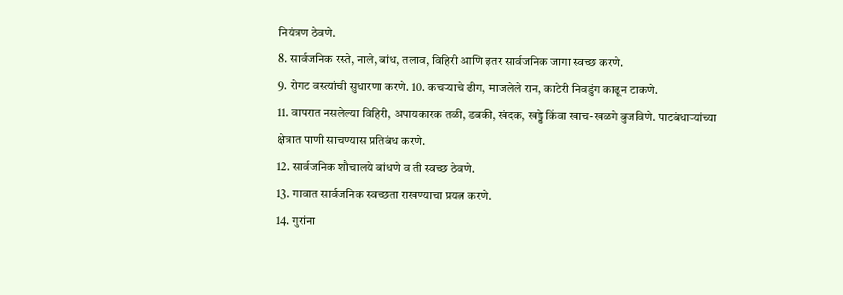नियंत्रण ठेवणे.
8. सार्वजनिक रस्ते, नाले, बांध, तलाव, विहिरी आणि इतर सार्वजनिक जागा स्वच्छ करणे.
9. रोगट वस्त्यांची सुधारणा करणे. 10. कचऱ्याचे ढीग, माजलेले रान, काटेरी निवडुंग काढून टाकणे.
11. वापरात नसलेल्या विहिरी, अपायकारक तळी, डबकी, खंदक, खड्डे किंवा खाच-खळगे बुजविणे. पाटबंधाऱ्यांच्या क्षेत्रात पाणी साचण्यास प्रतिबंध करणे.
12. सार्वजनिक शौचालये बांधणे व ती स्वच्छ ठेवणे.
13. गावात सार्वजनिक स्वच्छता राखण्याचा प्रयत्न करणे.
14. गुरांना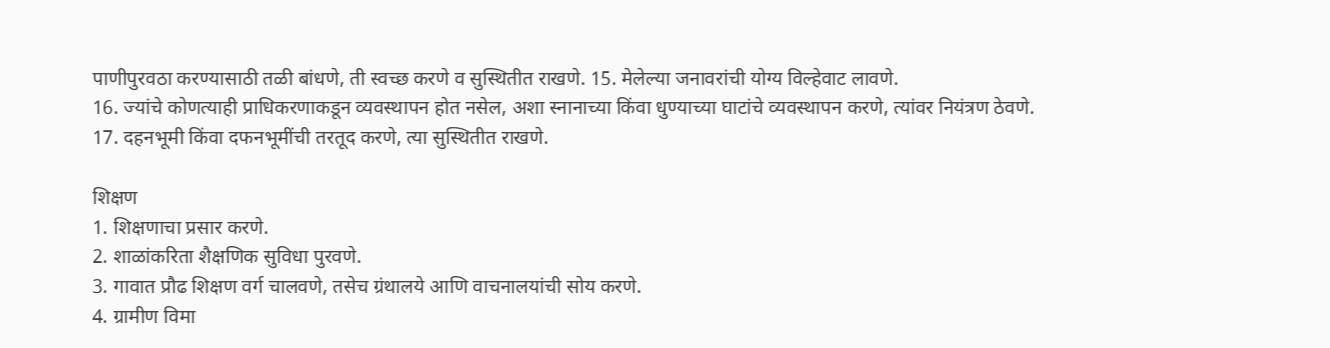पाणीपुरवठा करण्यासाठी तळी बांधणे, ती स्वच्छ करणे व सुस्थितीत राखणे. 15. मेलेल्या जनावरांची योग्य विल्हेवाट लावणे.
16. ज्यांचे कोणत्याही प्राधिकरणाकडून व्यवस्थापन होत नसेल, अशा स्नानाच्या किंवा धुण्याच्या घाटांचे व्यवस्थापन करणे, त्यांवर नियंत्रण ठेवणे.
17. दहनभूमी किंवा दफनभूमींची तरतूद करणे, त्या सुस्थितीत राखणे.

शिक्षण
1. शिक्षणाचा प्रसार करणे.
2. शाळांकरिता शैक्षणिक सुविधा पुरवणे.
3. गावात प्रौढ शिक्षण वर्ग चालवणे, तसेच ग्रंथालये आणि वाचनालयांची सोय करणे.
4. ग्रामीण विमा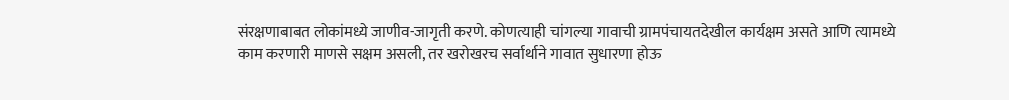संरक्षणाबाबत लोकांमध्ये जाणीव-जागृती करणे. कोणत्याही चांगल्या गावाची ग्रामपंचायतदेखील कार्यक्षम असते आणि त्यामध्ये काम करणारी माणसे सक्षम असली, तर खरोखरच सर्वार्थाने गावात सुधारणा होऊ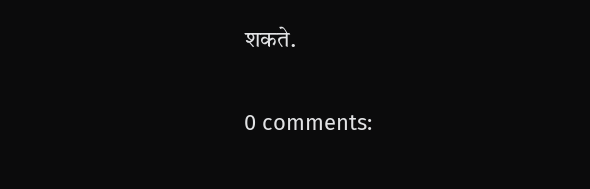शकते.

0 comments: